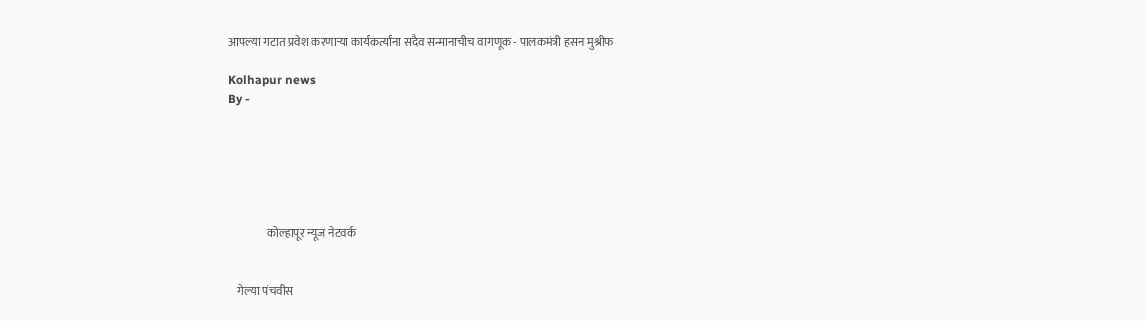आपल्या गटात प्रवेश करणाऱ्या कार्यकर्त्यांना सदैव सन्मानाचीच वागणूक - पालकमंत्री हसन मुश्रीफ

Kolhapur news
By -






                 कोल्हापूर न्यूज नेटवर्क


    गेल्या पंचवीस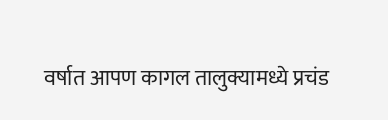वर्षात आपण कागल तालुक्यामध्ये प्रचंड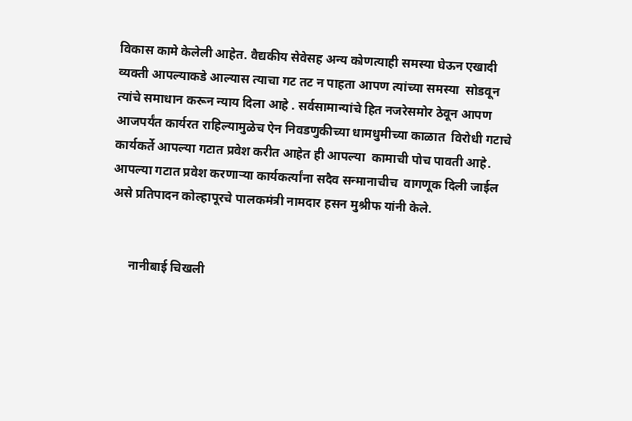विकास कामे केलेली आहेत. वैद्यकीय सेवेसह अन्य कोणत्याही समस्या घेऊन एखादी व्यक्ती आपल्याकडे आल्यास त्याचा गट तट न पाहता आपण त्यांच्या समस्या  सोडवून त्यांचे समाधान करून न्याय दिला आहे . सर्वसामान्यांचे हित नजरेसमोर ठेवून आपण आजपर्यंत कार्यरत राहिल्यामुळेच ऐन निवडणुकीच्या धामधुमीच्या काळात  विरोधी गटाचे कार्यकर्ते आपल्या गटात प्रवेश करीत आहेत ही आपल्या  कामाची पोच पावती आहे. आपल्या गटात प्रवेश करणाऱ्या कार्यकर्त्यांना सदैव सन्मानाचीच  वागणूक दिली जाईल असे प्रतिपादन कोल्हापूरचे पालकमंत्री नामदार हसन मुश्रीफ यांनी केले.


      नानीबाई चिखली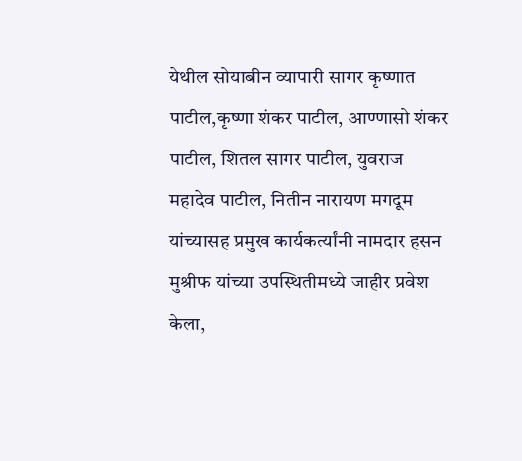येथील सोयाबीन व्यापारी सागर कृष्णात पाटील,कृष्णा शंकर पाटील, आण्णासो शंकर पाटील, शितल सागर पाटील, युवराज महादेव पाटील, नितीन नारायण मगदूम यांच्यासह प्रमुख कार्यकर्त्यांनी नामदार हसन मुश्रीफ यांच्या उपस्थितीमध्ये जाहीर प्रवेश केला,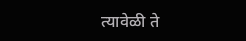त्यावेळी ते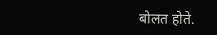बोलत होते.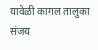यावेळी कागल तालुका संजय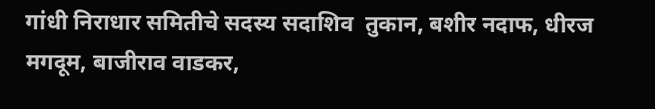गांधी निराधार समितीचे सदस्य सदाशिव  तुकान, बशीर नदाफ, धीरज मगदूम, बाजीराव वाडकर,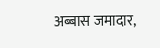अब्बास जमादार,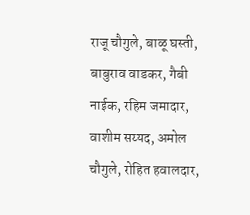राजू चौगुले, बाळू घस्ती, बाबुराव वाडकर, गैबी नाईक, रहिम जमादार, वाशीम सय्यद, अमोल चौगुले, रोहित हवालदार,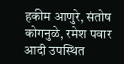हकीम आणुरे, संतोष कोगनुळे, रमेश पवार आदी उपस्थित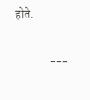होते.


               ---